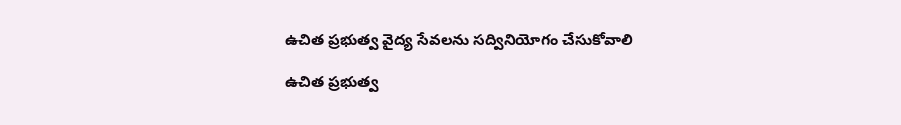ఉచిత ప్రభుత్వ వైద్య సేవలను సద్వినియోగం చేసుకోవాలి

ఉచిత ప్రభుత్వ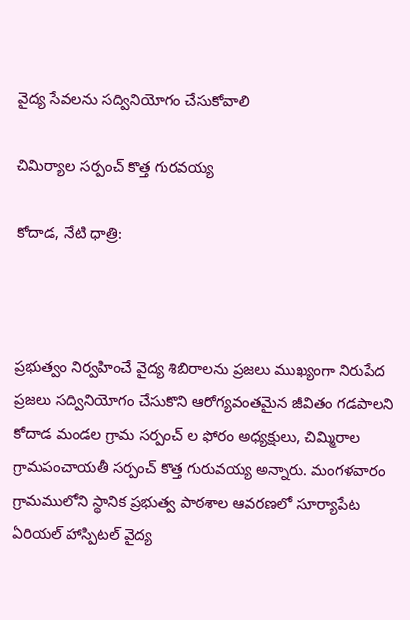వైద్య సేవలను సద్వినియోగం చేసుకోవాలి

చిమిర్యాల సర్పంచ్ కొత్త గురవయ్య

కోదాడ, నేటి ధాత్రి:



ప్రభుత్వం నిర్వహించే వైద్య శిబిరాలను ప్రజలు ముఖ్యంగా నిరుపేద ప్రజలు సద్వినియోగం చేసుకొని ఆరోగ్యవంతమైన జీవితం గడపాలని కోదాడ మండల గ్రామ సర్పంచ్ ల ఫోరం అధ్యక్షులు, చిమ్మిరాల గ్రామపంచాయతీ సర్పంచ్ కొత్త గురువయ్య అన్నారు. మంగళవారం గ్రామములోని స్థానిక ప్రభుత్వ పాఠశాల ఆవరణలో సూర్యాపేట ఏరియల్ హాస్పిటల్ వైద్య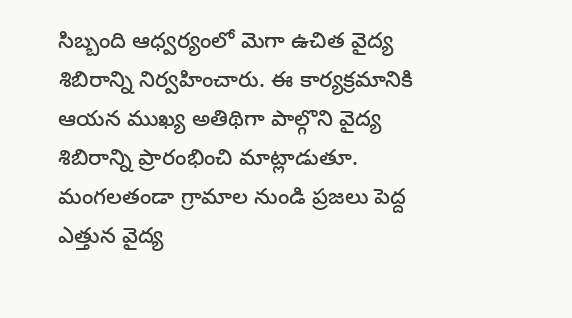సిబ్బంది ఆధ్వర్యంలో మెగా ఉచిత వైద్య శిబిరాన్ని నిర్వహించారు. ఈ కార్యక్రమానికి ఆయన ముఖ్య అతిథిగా పాల్గొని వైద్య శిబిరాన్ని ప్రారంభించి మాట్లాడుతూ. మంగలతండా గ్రామాల నుండి ప్రజలు పెద్ద ఎత్తున వైద్య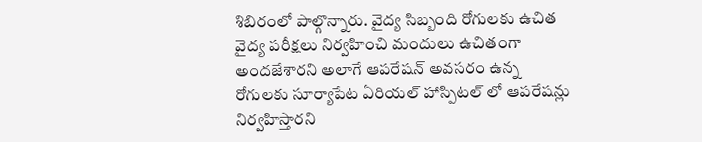శిబిరంలో పాల్గొన్నారు. వైద్య సిబ్బంది రోగులకు ఉచిత వైద్య పరీక్షలు నిర్వహించి మందులు ఉచితంగా అందజేశారని అలాగే ఆపరేషన్ అవసరం ఉన్న రోగులకు సూర్యాపేట ఏరియల్ హాస్పిటల్ లో ఆపరేషన్లు నిర్వహిస్తారని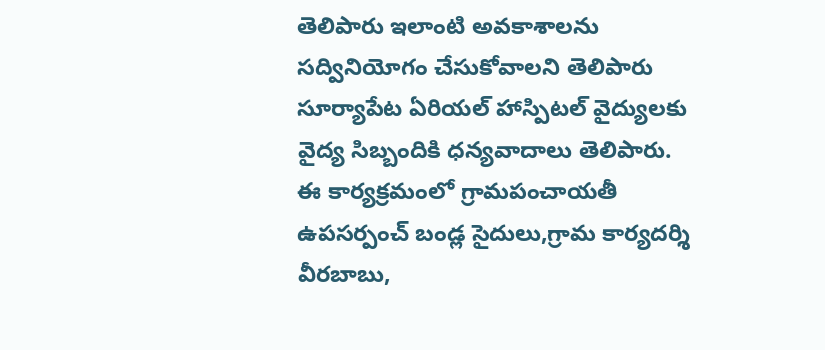తెలిపారు ఇలాంటి అవకాశాలను సద్వినియోగం చేసుకోవాలని తెలిపారు సూర్యాపేట ఏరియల్ హాస్పిటల్ వైద్యులకు వైద్య సిబ్బందికి ధన్యవాదాలు తెలిపారు. ఈ కార్యక్రమంలో గ్రామపంచాయతీ ఉపసర్పంచ్ బండ్ల సైదులు,గ్రామ కార్యదర్శి వీరబాబు,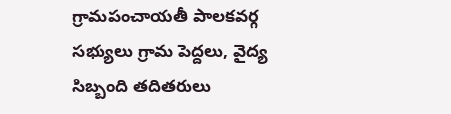గ్రామపంచాయతీ పాలకవర్గ సభ్యులు గ్రామ పెద్దలు, వైద్య సిబ్బంది తదితరులు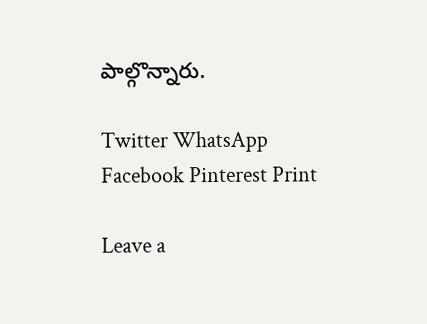పాల్గొన్నారు.

Twitter WhatsApp Facebook Pinterest Print

Leave a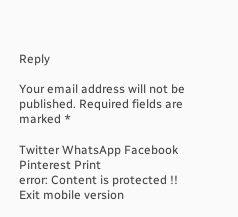Reply

Your email address will not be published. Required fields are marked *

Twitter WhatsApp Facebook Pinterest Print
error: Content is protected !!
Exit mobile version